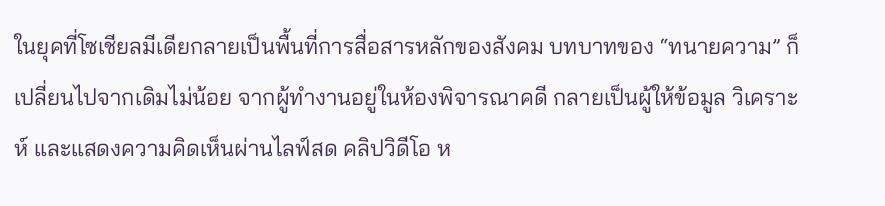ในยุคที่โซเชียลมีเดียกลายเป็นพื้นที่การสื่อสารหลักของสังคม บทบาทของ “ทนายความ” ก็เปลี่ยนไปจากเดิมไม่น้อย จากผู้ทำงานอยู่ในห้องพิจารณาคดี กลายเป็นผู้ให้ข้อมูล วิเคราะห์ และแสดงความคิดเห็นผ่านไลฟ์สด คลิปวิดีโอ ห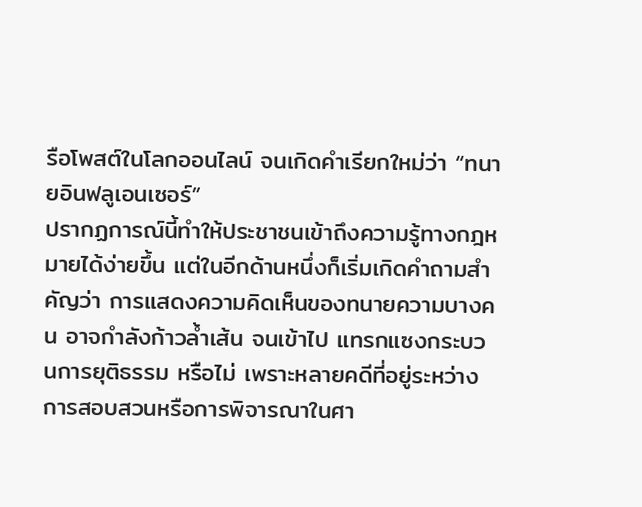รือโพสต์ในโลกออนไลน์ จนเกิดคำเรียกใหม่ว่า “ทนายอินฟลูเอนเซอร์”
ปรากฏการณ์นี้ทำให้ประชาชนเข้าถึงความรู้ทางกฎหมายได้ง่ายขึ้น แต่ในอีกด้านหนึ่งก็เริ่มเกิดคำถามสำคัญว่า การแสดงความคิดเห็นของทนายความบางคน อาจกำลังก้าวล้ำเส้น จนเข้าไป แทรกแซงกระบวนการยุติธรรม หรือไม่ เพราะหลายคดีที่อยู่ระหว่างการสอบสวนหรือการพิจารณาในศา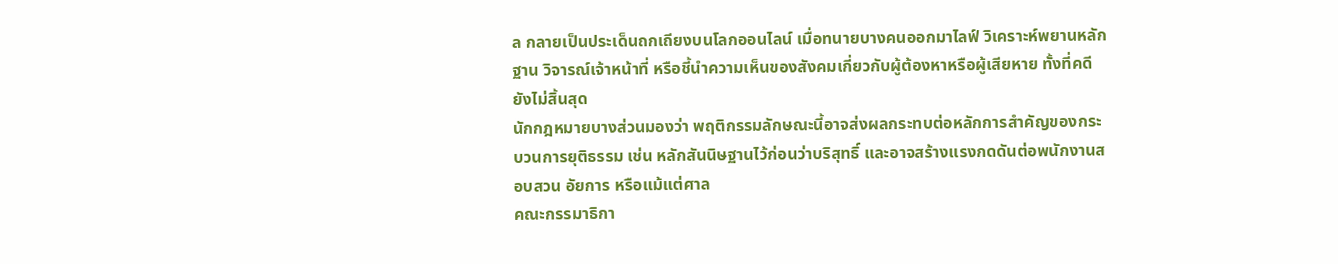ล กลายเป็นประเด็นถกเถียงบนโลกออนไลน์ เมื่อทนายบางคนออกมาไลฟ์ วิเคราะห์พยานหลักฐาน วิจารณ์เจ้าหน้าที่ หรือชี้นำความเห็นของสังคมเกี่ยวกับผู้ต้องหาหรือผู้เสียหาย ทั้งที่คดียังไม่สิ้นสุด
นักกฎหมายบางส่วนมองว่า พฤติกรรมลักษณะนี้อาจส่งผลกระทบต่อหลักการสำคัญของกระบวนการยุติธรรม เช่น หลักสันนิษฐานไว้ก่อนว่าบริสุทธิ์ และอาจสร้างแรงกดดันต่อพนักงานสอบสวน อัยการ หรือแม้แต่ศาล
คณะกรรมาธิกา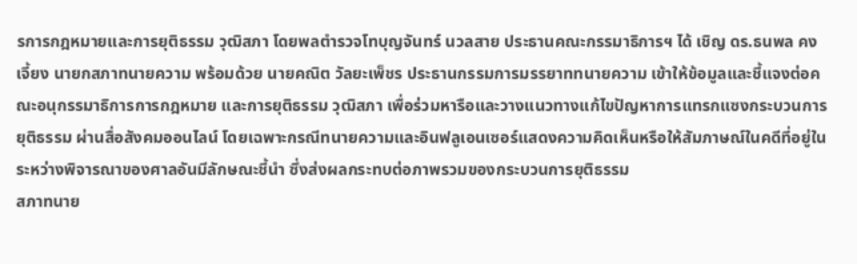รการกฎหมายและการยุติธรรม วุฒิสภา โดยพลตำรวจโทบุญจันทร์ นวลสาย ประธานคณะกรรมาธิการฯ ได้ เชิญ ดร.ธนพล คงเจี้ยง นายกสภาทนายความ พร้อมด้วย นายคณิต วัลยะเพ็ชร ประธานกรรมการมรรยาททนายความ เข้าให้ข้อมูลและชี้แจงต่อคณะอนุกรรมาธิการการกฎหมาย และการยุติธรรม วุฒิสภา เพื่อร่วมหารือและวางแนวทางแก้ไขปัญหาการแทรกแซงกระบวนการยุติธรรม ผ่านสื่อสังคมออนไลน์ โดยเฉพาะกรณีทนายความและอินฟลูเอนเซอร์แสดงความคิดเห็นหรือให้สัมภาษณ์ในคดีที่อยู่ในระหว่างพิจารณาของศาลอันมีลักษณะชี้นำ ซึ่งส่งผลกระทบต่อภาพรวมของกระบวนการยุติธรรม
สภาทนาย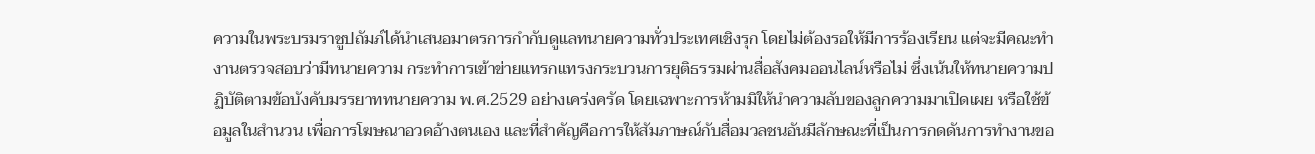ความในพระบรมราชูปถัมภ์ได้นำเสนอมาตรการกำกับดูแลทนายความทั่วประเทศเชิงรุก โดยไม่ต้องรอให้มีการร้องเรียน แต่จะมีคณะทำงานตรวจสอบว่ามีทนายความ กระทำการเข้าข่ายแทรกแทรงกระบวนการยุติธรรมผ่านสื่อสังคมออนไลน์หรือไม่ ซึ่งเน้นให้ทนายความปฏิบัติตามข้อบังคับมรรยาททนายความ พ.ศ.2529 อย่างเคร่งครัด โดยเฉพาะการห้ามมิให้นำความลับของลูกความมาเปิดเผย หรือใช้ข้อมูลในสำนวน เพื่อการโฆษณาอวดอ้างตนเอง และที่สำคัญคือการให้สัมภาษณ์กับสื่อมวลชนอันมีลักษณะที่เป็นการกดดันการทำงานขอ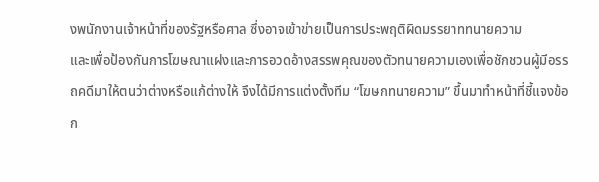งพนักงานเจ้าหน้าที่ของรัฐหรือศาล ซึ่งอาจเข้าข่ายเป็นการประพฤติผิดมรรยาททนายความ
และเพื่อป้องกันการโฆษณาแฝงและการอวดอ้างสรรพคุณของตัวทนายความเองเพื่อชักชวนผู้มีอรรถคดีมาให้ตนว่าต่างหรือแก้ต่างให้ จึงได้มีการแต่งตั้งทีม “โฆษกทนายความ” ขึ้นมาทำหน้าที่ชี้แจงข้อก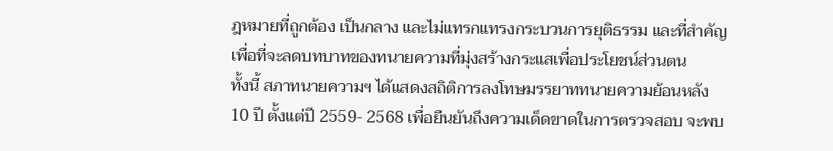ฎหมายที่ถูกต้อง เป็นกลาง และไม่แทรกแทรงกระบวนการยุติธรรม และที่สำคัญเพื่อที่จะลดบทบาทของทนายความที่มุ่งสร้างกระแสเพื่อประโยชน์ส่วนตน
ทั้งนี้ สภาทนายความฯ ได้แสดงสถิติการลงโทษมรรยาททนายความย้อนหลัง 10 ปี ตั้งแต่ปี 2559- 2568 เพื่อยืนยันถึงความเด็ดขาดในการตรวจสอบ จะพบ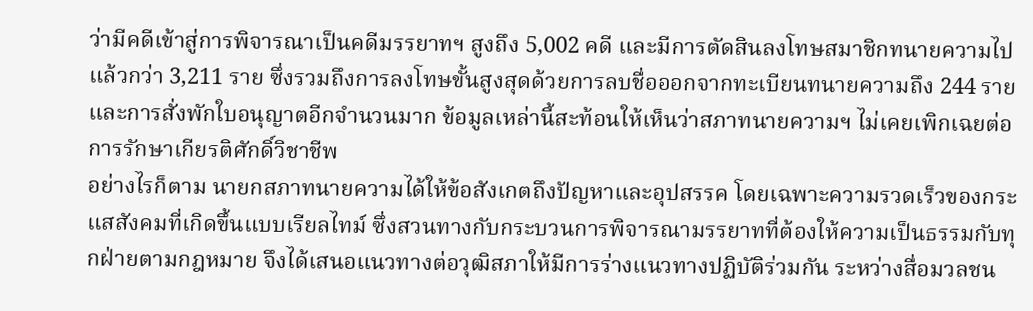ว่ามีคดีเข้าสู่การพิจารณาเป็นคดีมรรยาทฯ สูงถึง 5,002 คดี และมีการตัดสินลงโทษสมาชิกทนายความไปแล้วกว่า 3,211 ราย ซึ่งรวมถึงการลงโทษขั้นสูงสุดด้วยการลบชื่อออกจากทะเบียนทนายความถึง 244 ราย และการสั่งพักใบอนุญาตอีกจำนวนมาก ข้อมูลเหล่านี้สะท้อนให้เห็นว่าสภาทนายความฯ ไม่เคยเพิกเฉยต่อการรักษาเกียรติศักดิ์วิชาชีพ
อย่างไรก็ตาม นายกสภาทนายความได้ให้ข้อสังเกตถึงปัญหาและอุปสรรค โดยเฉพาะความรวดเร็วของกระแสสังคมที่เกิดขึ้นแบบเรียลไทม์ ซึ่งสวนทางกับกระบวนการพิจารณามรรยาทที่ต้องให้ความเป็นธรรมกับทุกฝ่ายตามกฎหมาย จึงได้เสนอแนวทางต่อวุฒิสภาให้มีการร่างแนวทางปฏิบัติร่วมกัน ระหว่างสื่อมวลชน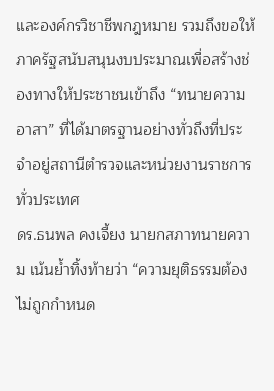และองค์กรวิชาชีพกฎหมาย รวมถึงขอให้ภาครัฐสนับสนุนงบประมาณเพื่อสร้างช่องทางให้ประชาชนเข้าถึง “ทนายความอาสา” ที่ได้มาตรฐานอย่างทั่วถึงที่ประจำอยู่สถานีตำรวจและหน่วยงานราชการทั่วประเทศ
ดร.ธนพล คงเจี้ยง นายกสภาทนายความ เน้นย้ำทิ้งท้ายว่า “ความยุติธรรมต้องไม่ถูกกำหนด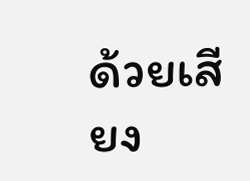ด้วยเสียง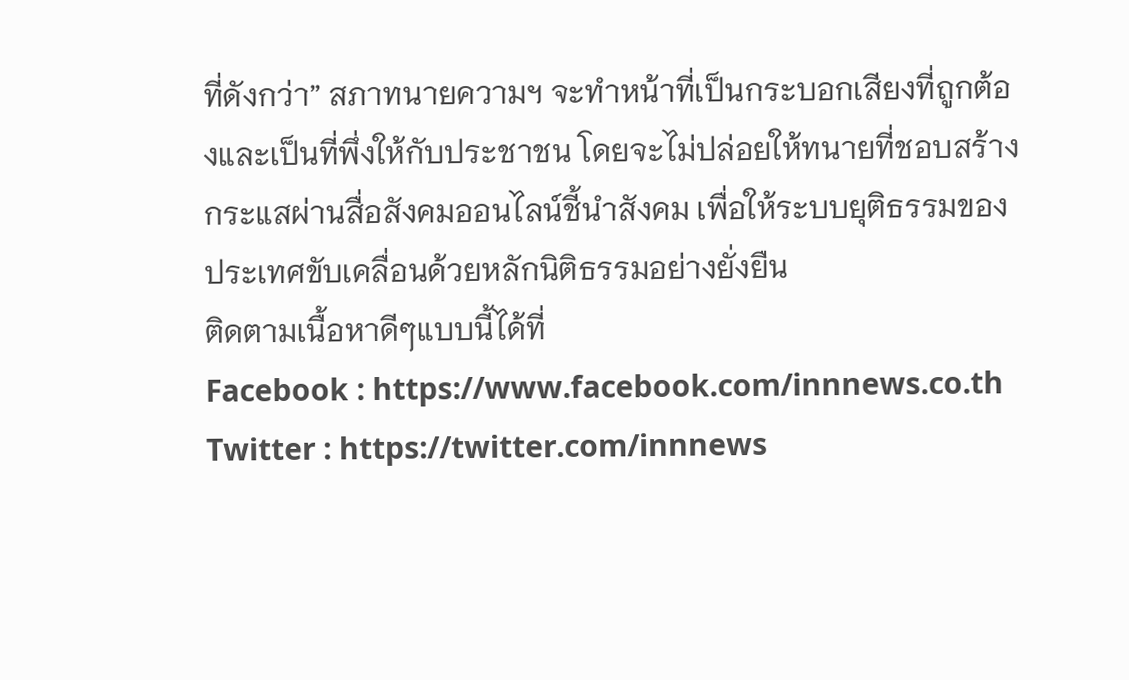ที่ดังกว่า” สภาทนายความฯ จะทำหน้าที่เป็นกระบอกเสียงที่ถูกต้องและเป็นที่พึ่งให้กับประชาชน โดยจะไม่ปล่อยให้ทนายที่ชอบสร้างกระแสผ่านสื่อสังคมออนไลน์ชี้นำสังคม เพื่อให้ระบบยุติธรรมของประเทศขับเคลื่อนด้วยหลักนิติธรรมอย่างยั่งยืน
ติดตามเนื้อหาดีๆแบบนี้ได้ที่
Facebook : https://www.facebook.com/innnews.co.th
Twitter : https://twitter.com/innnews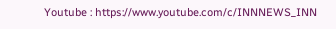Youtube : https://www.youtube.com/c/INNNEWS_INN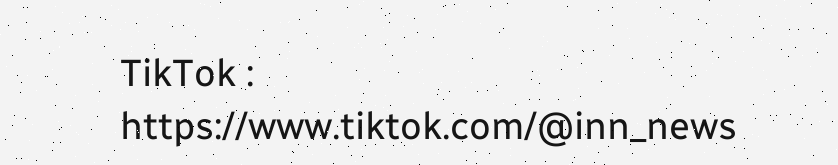TikTok : https://www.tiktok.com/@inn_news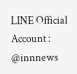LINE Official Account : @innnews